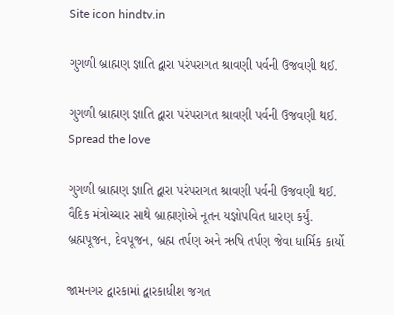Site icon hindtv.in

ગુગળી બ્રાહ્મણ જ્ઞાતિ દ્વારા પરંપરાગત શ્રાવણી પર્વની ઉજવણી થઈ.

ગુગળી બ્રાહ્મણ જ્ઞાતિ દ્વારા પરંપરાગત શ્રાવણી પર્વની ઉજવણી થઈ.
Spread the love

ગુગળી બ્રાહ્મણ જ્ઞાતિ દ્વારા પરંપરાગત શ્રાવણી પર્વની ઉજવણી થઈ.
વૈદિક મંત્રોચ્ચાર સાથે બ્રાહ્મણોએ નૂતન યજ્ઞોપવિત ધારણ કર્યું.
બ્રહ્મપૂજન, દેવપૂજન, બ્રહ્મ તર્પણ અને ઋષિ તર્પણ જેવા ધાર્મિક કાર્યો

જામનગર દ્વારકામાં દ્વારકાધીશ જગત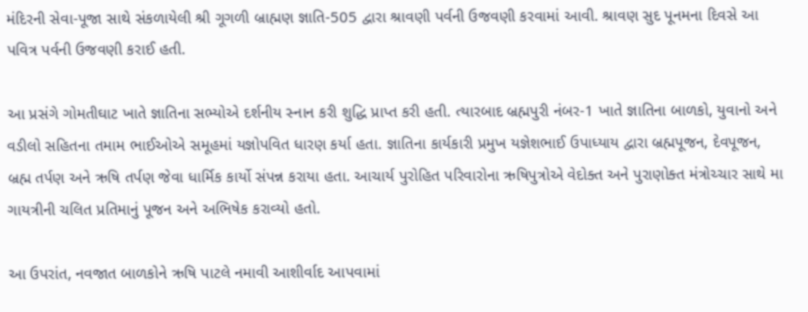મંદિરની સેવા-પૂજા સાથે સંકળાયેલી શ્રી ગૂગળી બ્રાહ્મણ જ્ઞાતિ-505 દ્વારા શ્રાવણી પર્વની ઉજવણી કરવામાં આવી. શ્રાવણ સુદ પૂનમના દિવસે આ પવિત્ર પર્વની ઉજવણી કરાઈ હતી.

આ પ્રસંગે ગોમતીઘાટ ખાતે જ્ઞાતિના સભ્યોએ દર્શનીય સ્નાન કરી શુદ્ધિ પ્રાપ્ત કરી હતી. ત્યારબાદ બ્રહ્મપુરી નંબર-1 ખાતે જ્ઞાતિના બાળકો, યુવાનો અને વડીલો સહિતના તમામ ભાઈઓએ સમૂહમાં યજ્ઞોપવિત ધારણ કર્યા હતા. જ્ઞાતિના કાર્યકારી પ્રમુખ યજ્ઞેશભાઈ ઉપાધ્યાય દ્વારા બ્રહ્મપૂજન, દેવપૂજન, બ્રહ્મ તર્પણ અને ઋષિ તર્પણ જેવા ધાર્મિક કાર્યો સંપન્ન કરાયા હતા. આચાર્ય પુરોહિત પરિવારોના ઋષિપુત્રોએ વેદોક્ત અને પુરાણોક્ત મંત્રોચ્ચાર સાથે મા ગાયત્રીની ચલિત પ્રતિમાનું પૂજન અને અભિષેક કરાવ્યો હતો.

આ ઉપરાંત, નવજાત બાળકોને ઋષિ પાટલે નમાવી આશીર્વાદ આપવામાં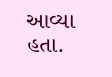આવ્યા હતા.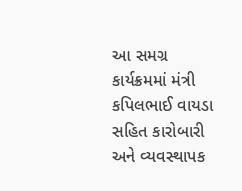આ સમગ્ર કાર્યક્રમમાં મંત્રી કપિલભાઈ વાયડા સહિત કારોબારી અને વ્યવસ્થાપક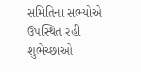સમિતિના સભ્યોએ ઉપસ્થિત રહી શુભેચ્છાઓ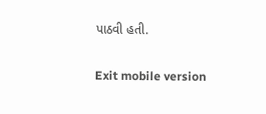પાઠવી હતી.

Exit mobile version